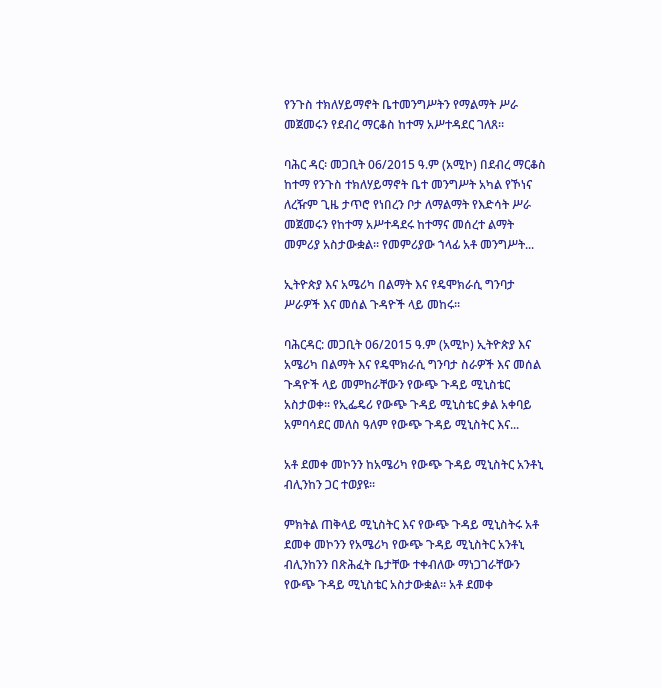የንጉስ ተክለሃይማኖት ቤተመንግሥትን የማልማት ሥራ መጀመሩን የደብረ ማርቆስ ከተማ አሥተዳደር ገለጸ።

ባሕር ዳር፡ መጋቢት 06/2015 ዓ.ም (አሚኮ) በደብረ ማርቆስ ከተማ የንጉስ ተክለሃይማኖት ቤተ መንግሥት አካል የኾነና ለረዥም ጊዜ ታጥሮ የነበረን ቦታ ለማልማት የእድሳት ሥራ መጀመሩን የከተማ አሥተዳደሩ ከተማና መሰረተ ልማት መምሪያ አስታውቋል። የመምሪያው ኀላፊ አቶ መንግሥት...

ኢትዮጵያ እና አሜሪካ በልማት እና የዴሞክራሲ ግንባታ ሥራዎች እና መሰል ጉዳዮች ላይ መከሩ።

ባሕርዳር: መጋቢት 06/2015 ዓ.ም (አሚኮ) ኢትዮጵያ እና አሜሪካ በልማት እና የዴሞክራሲ ግንባታ ስራዎች እና መሰል ጉዳዮች ላይ መምከራቸውን የውጭ ጉዳይ ሚኒስቴር አስታወቀ። የኢፌዴሪ የውጭ ጉዳይ ሚኒስቴር ቃል አቀባይ አምባሳደር መለስ ዓለም የውጭ ጉዳይ ሚኒስትር እና...

አቶ ደመቀ መኮንን ከአሜሪካ የውጭ ጉዳይ ሚኒስትር አንቶኒ ብሊንከን ጋር ተወያዩ።

ምክትል ጠቅላይ ሚኒስትር እና የውጭ ጉዳይ ሚኒስትሩ አቶ ደመቀ መኮንን የአሜሪካ የውጭ ጉዳይ ሚኒስትር አንቶኒ ብሊንከንን በጽሕፈት ቤታቸው ተቀብለው ማነጋገራቸውን የውጭ ጉዳይ ሚኒስቴር አስታውቋል። አቶ ደመቀ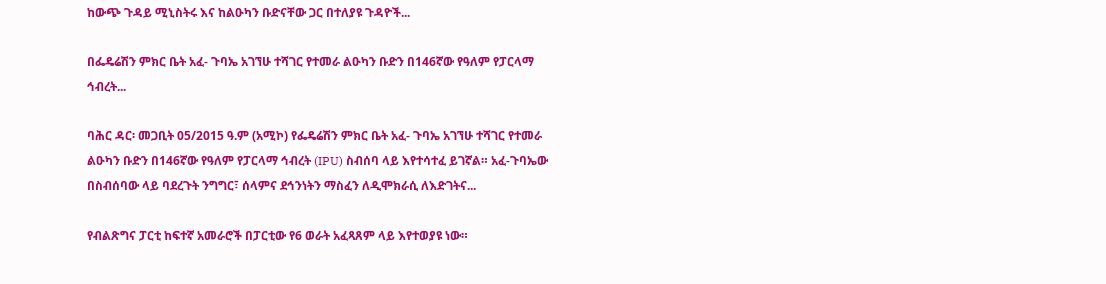ከውጭ ጉዳይ ሚኒስትሩ እና ከልዑካን ቡድናቸው ጋር በተለያዩ ጉዳዮች...

በፌዴሬሽን ምክር ቤት አፈ- ጉባኤ አገኘሁ ተሻገር የተመራ ልዑካን ቡድን በ146ኛው የዓለም የፓርላማ ኅብረት...

ባሕር ዳር፡ መጋቢት 05/2015 ዓ.ም (አሚኮ) የፌዴሬሽን ምክር ቤት አፈ- ጉባኤ አገኘሁ ተሻገር የተመራ ልዑካን ቡድን በ146ኛው የዓለም የፓርላማ ኅብረት (IPU) ስብሰባ ላይ እየተሳተፈ ይገኛል። አፈ-ጉባኤው በስብሰባው ላይ ባደረጉት ንግግር፣ ሰላምና ደኅንነትን ማስፈን ለዲሞክራሲ ለእድገትና...

የብልጽግና ፓርቲ ከፍተኛ አመራሮች በፓርቲው የ6 ወራት አፈጻጸም ላይ እየተወያዩ ነው።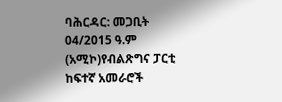ባሕርዳር: መጋቢት 04/2015 ዓ.ም (አሚኮ)የብልጽግና ፓርቲ ከፍተኛ አመራሮች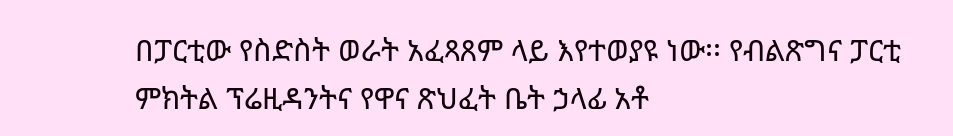በፓርቲው የስድስት ወራት አፈጻጸም ላይ እየተወያዩ ነው፡፡ የብልጽግና ፓርቲ ምክትል ፕሬዚዳንትና የዋና ጽህፈት ቤት ኃላፊ አቶ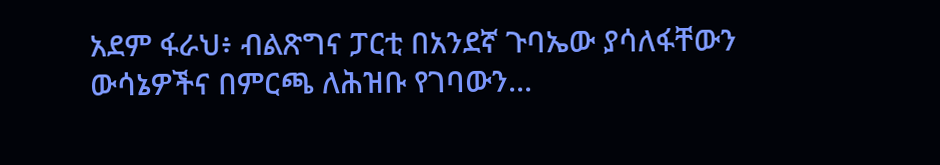አደም ፋራህ፥ ብልጽግና ፓርቲ በአንደኛ ጉባኤው ያሳለፋቸውን ውሳኔዎችና በምርጫ ለሕዝቡ የገባውን...